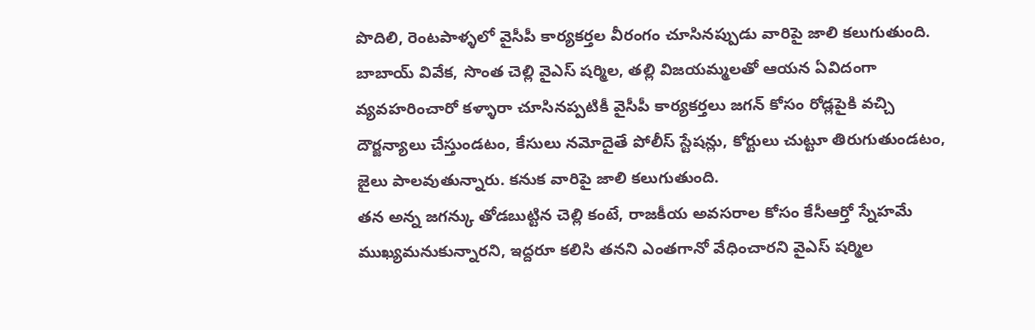పొదిలి, రెంటపాళ్ళలో వైసీపీ కార్యకర్తల వీరంగం చూసినప్పుడు వారిపై జాలి కలుగుతుంది. బాబాయ్ వివేక, సొంత చెల్లి వైఎస్ షర్మిల, తల్లి విజయమ్మలతో ఆయన ఏవిదంగా వ్యవహరించారో కళ్ళారా చూసినప్పటికీ వైసీపీ కార్యకర్తలు జగన్ కోసం రోడ్లపైకి వచ్చి దౌర్జన్యాలు చేస్తుండటం, కేసులు నమోదైతే పోలీస్ స్టేషన్లు, కోర్టులు చుట్టూ తిరుగుతుండటం, జైలు పాలవుతున్నారు. కనుక వారిపై జాలి కలుగుతుంది.
తన అన్న జగన్కు తోడబుట్టిన చెల్లి కంటే, రాజకీయ అవసరాల కోసం కేసీఆర్తో స్నేహమే ముఖ్యమనుకున్నారని, ఇద్దరూ కలిసి తనని ఎంతగానో వేధించారని వైఎస్ షర్మిల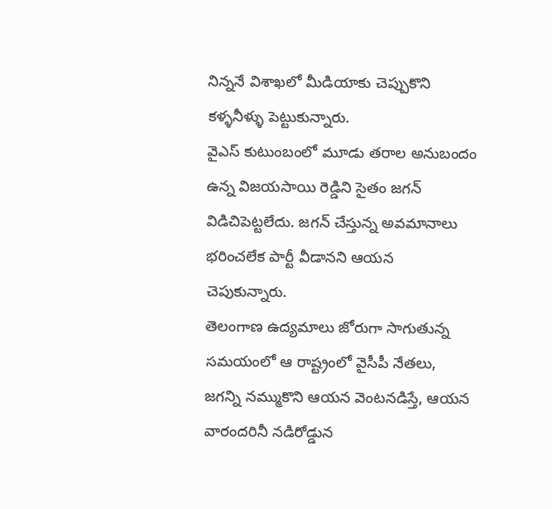నిన్ననే విశాఖలో మీడియాకు చెప్పుకొని కళ్ళనీళ్ళు పెట్టుకున్నారు.
వైఎస్ కుటుంబంలో మూడు తరాల అనుబందం ఉన్న విజయసాయి రెడ్డిని సైతం జగన్ విడిచిపెట్టలేదు. జగన్ చేస్తున్న అవమానాలు భరించలేక పార్టీ వీడానని ఆయన చెపుకున్నారు.
తెలంగాణ ఉద్యమాలు జోరుగా సాగుతున్న సమయంలో ఆ రాష్ట్రంలో వైసీపీ నేతలు, జగన్ని నమ్ముకొని ఆయన వెంటనడిస్తే, ఆయన వారందరినీ నడిరోడ్డున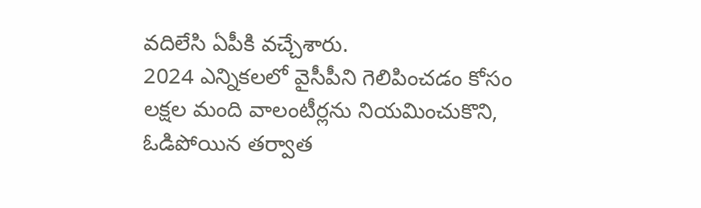వదిలేసి ఏపీకి వచ్చేశారు.
2024 ఎన్నికలలో వైసీపీని గెలిపించడం కోసం లక్షల మంది వాలంటీర్లను నియమించుకొని, ఓడిపోయిన తర్వాత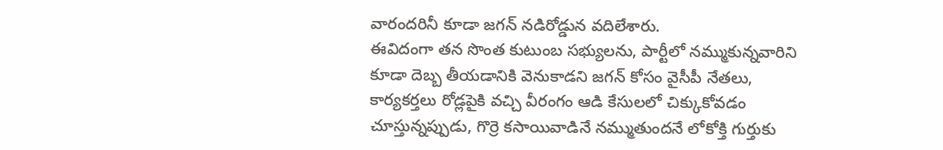వారందరినీ కూడా జగన్ నడిరోడ్డున వదిలేశారు.
ఈవిదంగా తన సొంత కుటుంబ సభ్యులను, పార్టీలో నమ్ముకున్నవారిని కూడా దెబ్బ తీయడానికి వెనుకాడని జగన్ కోసం వైసీపీ నేతలు, కార్యకర్తలు రోడ్లపైకి వచ్చి వీరంగం ఆడి కేసులలో చిక్కుకోవడం చూస్తున్నప్పుడు, గొర్రె కసాయివాడినే నమ్ముతుందనే లోకోక్తి గుర్తుకు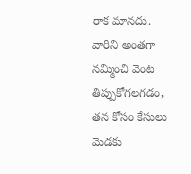రాక మానదు.
వారిని అంతగా నమ్మించి వెంట తిప్పుకోగలగడం, తన కోసం కేసులు మెడకు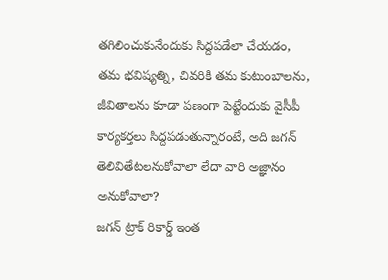తగిలించుకునేందుకు సిద్దపడేలా చేయడం, తమ భవిష్యత్ని, చివరికి తమ కుటుంబాలను, జీవితాలను కూడా పణంగా పెట్టేందుకు వైసీపీ కార్యకర్తలు సిద్దపడుతున్నారంటే, అది జగన్ తెలివితేటలనుకోవాలా లేదా వారి అజ్ఞానం అనుకోవాలా?
జగన్ ట్రాక్ రికార్డ్ ఇంత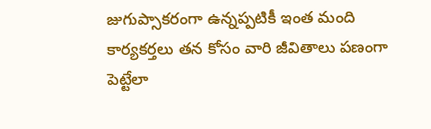జుగుప్సాకరంగా ఉన్నప్పటికీ ఇంత మంది కార్యకర్తలు తన కోసం వారి జీవితాలు పణంగా పెట్టేలా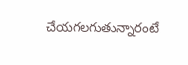చేయగలగుతున్నారంటే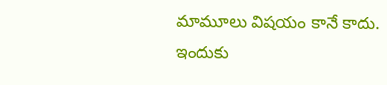మామూలు విషయం కానే కాదు.
ఇందుకు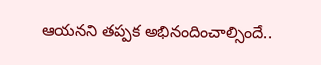ఆయనని తప్పక అభినందించాల్సిందే..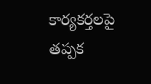కార్యకర్తలపై తప్పక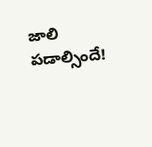జాలి పడాల్సిందే!